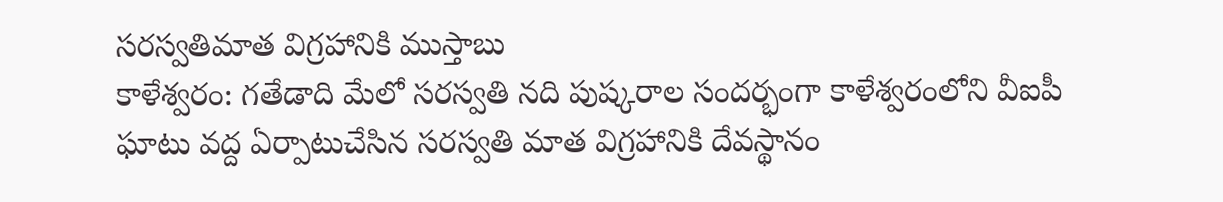సరస్వతిమాత విగ్రహానికి ముస్తాబు
కాళేశ్వరం: గతేడాది మేలో సరస్వతి నది పుష్కరాల సందర్భంగా కాళేశ్వరంలోని వీఐపీ ఘాటు వద్ద ఏర్పాటుచేసిన సరస్వతి మాత విగ్రహానికి దేవస్థానం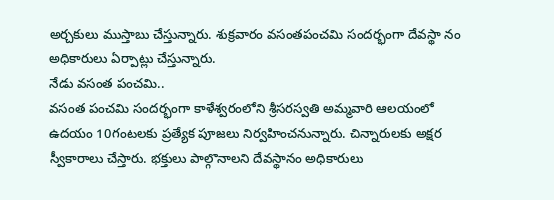అర్చకులు ముస్తాబు చేస్తున్నారు. శుక్రవారం వసంతపంచమి సందర్భంగా దేవస్థా నం అధికారులు ఏర్పాట్లు చేస్తున్నారు.
నేడు వసంత పంచమి..
వసంత పంచమి సందర్భంగా కాళేశ్వరంలోని శ్రీసరస్వతి అమ్మవారి ఆలయంలో ఉదయం 10గంటలకు ప్రత్యేక పూజలు నిర్వహించనున్నారు. చిన్నారులకు అక్షర స్వీకారాలు చేస్తారు. భక్తులు పాల్గొనాలని దేవస్థానం అధికారులు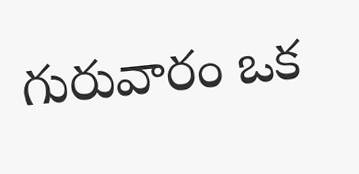గురువారం ఒక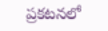ప్రకటనలో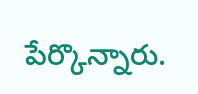పేర్కొన్నారు.